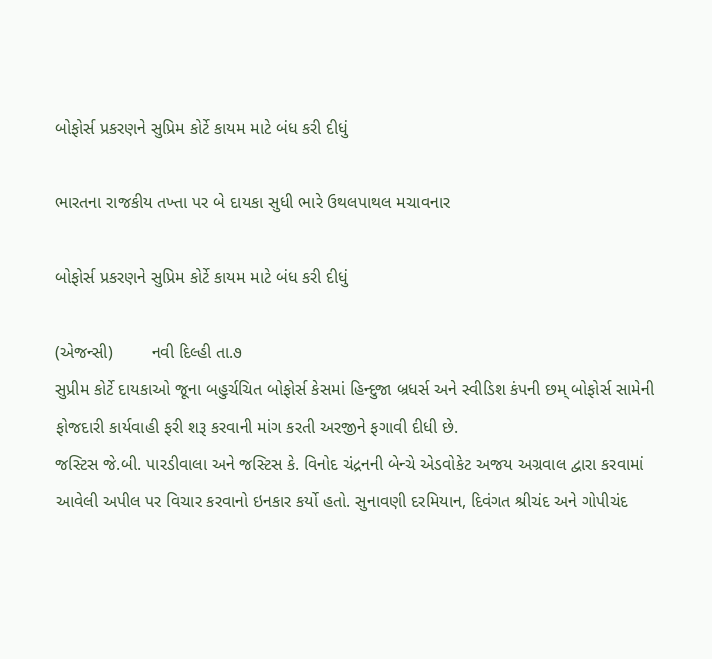બોફોર્સ પ્રકરણને સુપ્રિમ કોર્ટે કાયમ માટે બંધ કરી દીધું

ભારતના રાજકીય તખ્તા પર બે દાયકા સુધી ભારે ઉથલપાથલ મચાવનાર

બોફોર્સ પ્રકરણને સુપ્રિમ કોર્ટે કાયમ માટે બંધ કરી દીધું

(એજન્સી)        નવી દિલ્હી તા.૭
સુપ્રીમ કોર્ટે દાયકાઓ જૂના બહુર્ચચિત બોફોર્સ કેસમાં હિન્દુજા બ્રધર્સ અને સ્વીડિશ કંપની છમ્ બોફોર્સ સામેની ફોજદારી કાર્યવાહી ફરી શરૂ કરવાની માંગ કરતી અરજીને ફગાવી દીધી છે.
જસ્ટિસ જે.બી. પારડીવાલા અને જસ્ટિસ કે. વિનોદ ચંદ્રનની બેન્ચે એડવોકેટ અજય અગ્રવાલ દ્વારા કરવામાં આવેલી અપીલ પર વિચાર કરવાનો ઇનકાર કર્યો હતો. સુનાવણી દરમિયાન, દિવંગત શ્રીચંદ અને ગોપીચંદ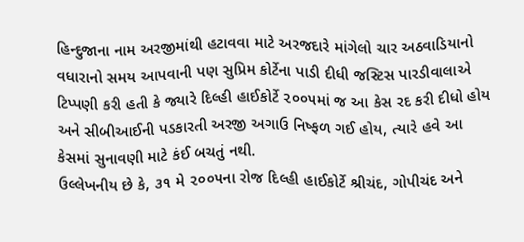હિન્દુજાના નામ અરજીમાંથી હટાવવા માટે અરજદારે માંગેલો ચાર અઠવાડિયાનો વધારાનો સમય આપવાની પણ સુપ્રિમ કોર્ટેના પાડી દીધી જસ્ટિસ પારડીવાલાએ ટિપ્પણી કરી હતી કે જ્યારે દિલ્હી હાઈકોર્ટે ૨૦૦૫માં જ આ કેસ રદ કરી દીધો હોય અને સીબીઆઈની પડકારતી અરજી અગાઉ નિષ્ફળ ગઈ હોય, ત્યારે હવે આ કેસમાં સુનાવણી માટે કંઈ બચતું નથી.
ઉલ્લેખનીય છે કે, ૩૧ મે ૨૦૦૫ના રોજ દિલ્હી હાઈકોર્ટે શ્રીચંદ, ગોપીચંદ અને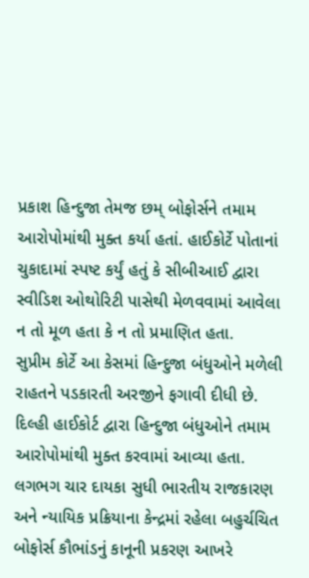પ્રકાશ હિન્દુજા તેમજ છમ્ બોફોર્સને તમામ આરોપોમાંથી મુક્ત કર્યા હતાં. હાઈકોર્ટે પોતાનાં ચુકાદામાં સ્પષ્ટ કર્યું હતું કે સીબીઆઈ દ્વારા સ્વીડિશ ઓથોરિટી પાસેથી મેળવવામાં આવેલા ન તો મૂળ હતા કે ન તો પ્રમાણિત હતા.
સુપ્રીમ કોર્ટે આ કેસમાં હિન્દુજા બંધુઓને મળેલી રાહતને પડકારતી અરજીને ફગાવી દીધી છે. દિલ્હી હાઈકોર્ટ દ્વારા હિન્દુજા બંધુઓને તમામ આરોપોમાંથી મુક્ત કરવામાં આવ્યા હતા. લગભગ ચાર દાયકા સુધી ભારતીય રાજકારણ અને ન્યાયિક પ્રક્રિયાના કેન્દ્રમાં રહેલા બહુર્ચચિત બોફોર્સ કૌભાંડનું કાનૂની પ્રકરણ આખરે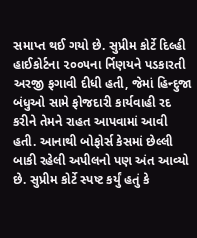સમાપ્ત થઈ ગયો છે. સુપ્રીમ કોર્ટે દિલ્હી હાઈકોર્ટના ૨૦૦૫ના ર્નિણયને પડકારતી અરજી ફગાવી દીધી હતી, જેમાં હિન્દુજા બંધુઓ સામે ફોજદારી કાર્યવાહી રદ કરીને તેમને રાહત આપવામાં આવી હતી. આનાથી બોફોર્સ કેસમાં છેલ્લી બાકી રહેલી અપીલનો પણ અંત આવ્યો છે. સુપ્રીમ કોર્ટે સ્પષ્ટ કર્યું હતું કે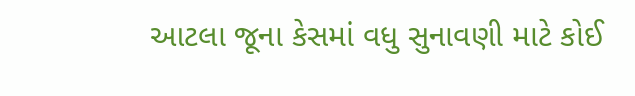આટલા જૂના કેસમાં વધુ સુનાવણી માટે કોઈ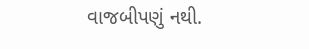વાજબીપણું નથી.